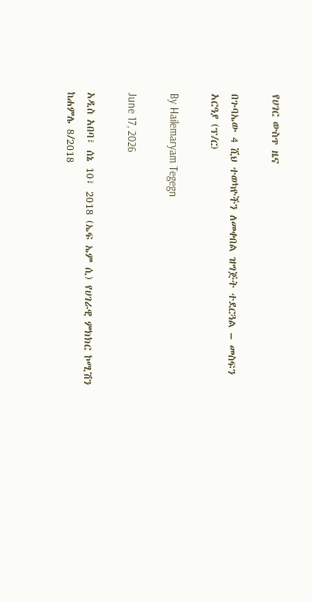የሀገር ውስጥ ዜና

በጉባኤው 4 ሺህ ተወካዮችን ለመቀበል ዝግጅት ተደርጓል – መስፍን አርዓያ (ፕ/ር)

By Hailemaryam Tegegn

June 17, 2026

አዲስ አበባ፣ ሰኔ 10፣ 2018 (ኤፍ ኤም ሲ) የሀገራዊ ምክክር ኮሚሽን ከሐምሌ 8/2018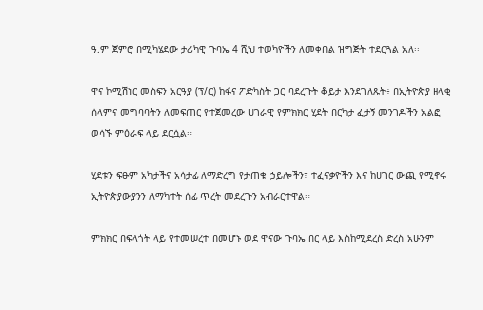ዓ.ም ጀምሮ በሚካሄደው ታሪካዊ ጉባኤ 4 ሺህ ተወካዮችን ለመቀበል ዝግጅት ተደርጓል አለ፡፡

ዋና ኮሚሽነር መስፍን አርዓያ (ፕ/ር) ከፋና ፖድካስት ጋር ባደረጉት ቆይታ እንደገለጹት፥ በኢትዮጵያ ዘላቂ ሰላምና መግባባትን ለመፍጠር የተጀመረው ሀገራዊ የምክክር ሂደት በርካታ ፈታኝ መንገዶችን አልፎ ወሳኙ ምዕራፍ ላይ ደርሷል።

ሂደቱን ፍፁም አካታችና አሳታፊ ለማድረግ የታጠቁ ኃይሎችን፣ ተፈናቃዮችን እና ከሀገር ውጪ የሚኖሩ ኢትዮጵያውያንን ለማካተት ሰፊ ጥረት መደረጉን አብራርተዋል።

ምክክር በፍላጎት ላይ የተመሠረተ በመሆኑ ወደ ዋናው ጉባኤ በር ላይ እስከሚደረስ ድረስ አሁንም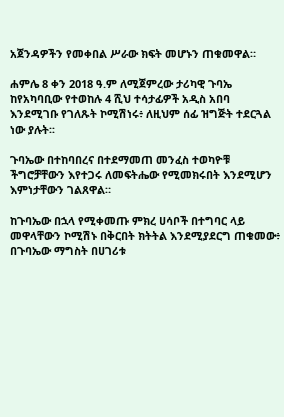አጀንዳዎችን የመቀበል ሥራው ክፍት መሆኑን ጠቁመዋል።

ሐምሌ 8 ቀን 2018 ዓ.ም ለሚጀምረው ታሪካዊ ጉባኤ ከየአካባቢው የተወከሉ 4 ሺህ ተሳታፊዎች አዲስ አበባ እንደሚገቡ የገለጹት ኮሚሽነሩ፥ ለዚህም ሰፊ ዝግጅት ተደርጓል ነው ያሉት፡፡

ጉባኤው በተከባበረና በተደማመጠ መንፈስ ተወካዮቹ ችግሮቻቸውን እየተጋሩ ለመፍትሔው የሚመክሩበት እንደሚሆን እምነታቸውን ገልጸዋል።

ከጉባኤው በኋላ የሚቀመጡ ምክረ ሀሳቦች በተግባር ላይ መዋላቸውን ኮሚሽኑ በቅርበት ክትትል እንደሚያደርግ ጠቁመው፥ በጉባኤው ማግስት በሀገሪቱ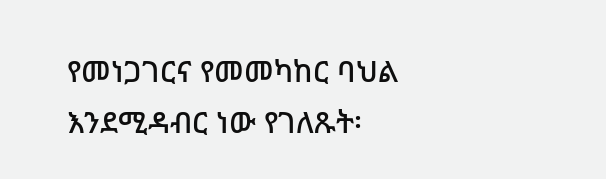የመነጋገርና የመመካከር ባህል እንደሚዳብር ነው የገለጹት፡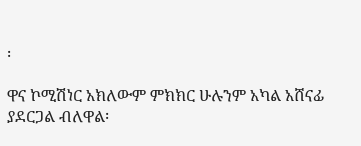፡

ዋና ኮሚሽነር አክለውም ምክክር ሁሉንም አካል አሸናፊ ያደርጋል ብለዋል፡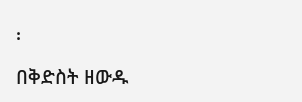፡

በቅድስት ዘውዱ